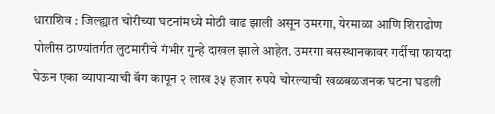धाराशिव : जिल्ह्यात चोरीच्या घटनांमध्ये मोठी वाढ झाली असून उमरगा, येरमाळा आणि शिराढोण पोलीस ठाण्यांतर्गत लुटमारीचे गंभीर गुन्हे दाखल झाले आहेत. उमरगा बसस्थानकावर गर्दीचा फायदा घेऊन एका व्यापाऱ्याची बॅग कापून २ लाख ३५ हजार रुपये चोरल्याची खळबळजनक घटना घडली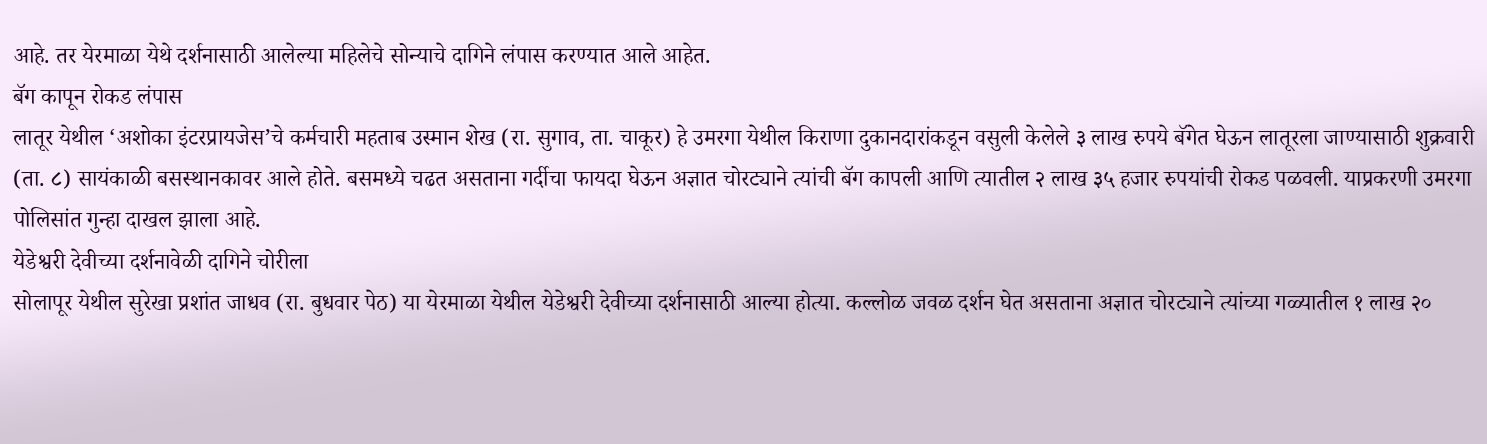आहे. तर येरमाळा येथे दर्शनासाठी आलेल्या महिलेचे सोन्याचे दागिने लंपास करण्यात आले आहेत.
बॅग कापून रोकड लंपास
लातूर येथील ‘अशोका इंटरप्रायजेस’चे कर्मचारी महताब उस्मान शेख (रा. सुगाव, ता. चाकूर) हे उमरगा येथील किराणा दुकानदारांकडून वसुली केलेले ३ लाख रुपये बॅगेत घेऊन लातूरला जाण्यासाठी शुक्रवारी (ता. ८) सायंकाळी बसस्थानकावर आले होते. बसमध्ये चढत असताना गर्दीचा फायदा घेऊन अज्ञात चोरट्याने त्यांची बॅग कापली आणि त्यातील २ लाख ३५ हजार रुपयांची रोकड पळवली. याप्रकरणी उमरगा पोलिसांत गुन्हा दाखल झाला आहे.
येडेश्वरी देवीच्या दर्शनावेळी दागिने चोरीला
सोलापूर येथील सुरेखा प्रशांत जाधव (रा. बुधवार पेठ) या येरमाळा येथील येडेश्वरी देवीच्या दर्शनासाठी आल्या होत्या. कल्लोळ जवळ दर्शन घेत असताना अज्ञात चोरट्याने त्यांच्या गळ्यातील १ लाख २०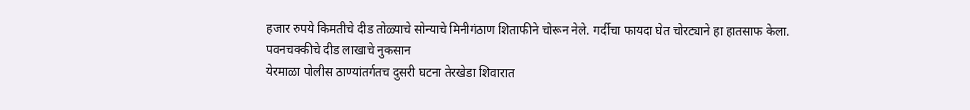हजार रुपये किमतीचे दीड तोळ्याचे सोन्याचे मिनीगंठाण शिताफीने चोरून नेले. गर्दीचा फायदा घेत चोरट्याने हा हातसाफ केला.
पवनचक्कीचे दीड लाखाचे नुकसान
येरमाळा पोलीस ठाण्यांतर्गतच दुसरी घटना तेरखेडा शिवारात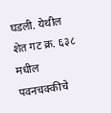घडली. येथील शेत गट क्र. ६३८ मधील पवनचक्कीचे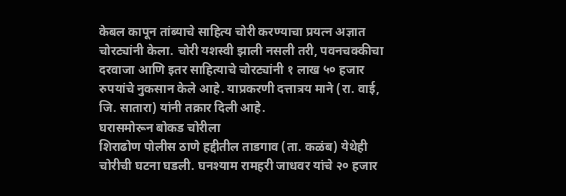केबल कापून तांब्याचे साहित्य चोरी करण्याचा प्रयत्न अज्ञात चोरट्यांनी केला. चोरी यशस्वी झाली नसली तरी, पवनचक्कीचा दरवाजा आणि इतर साहित्याचे चोरट्यांनी १ लाख ५० हजार रुपयांचे नुकसान केले आहे. याप्रकरणी दत्तात्रय माने (रा. वाई, जि. सातारा) यांनी तक्रार दिली आहे.
घरासमोरून बोकड चोरीला
शिराढोण पोलीस ठाणे हद्दीतील ताडगाव (ता. कळंब) येथेही चोरीची घटना घडली. घनश्याम रामहरी जाधवर यांचे २० हजार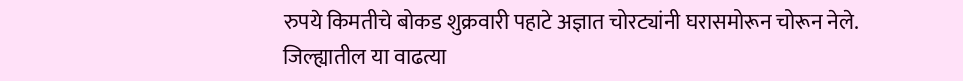रुपये किमतीचे बोकड शुक्रवारी पहाटे अज्ञात चोरट्यांनी घरासमोरून चोरून नेले.
जिल्ह्यातील या वाढत्या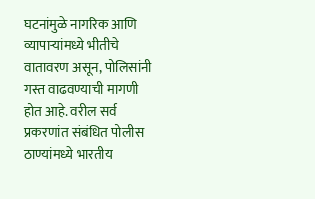घटनांमुळे नागरिक आणि व्यापाऱ्यांमध्ये भीतीचे वातावरण असून, पोलिसांनी गस्त वाढवण्याची मागणी होत आहे. वरील सर्व प्रकरणांत संबंधित पोलीस ठाण्यांमध्ये भारतीय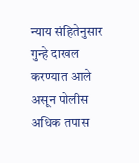न्याय संहितेनुसार गुन्हे दाखल करण्यात आले असून पोलीस अधिक तपास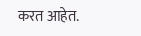करत आहेत.